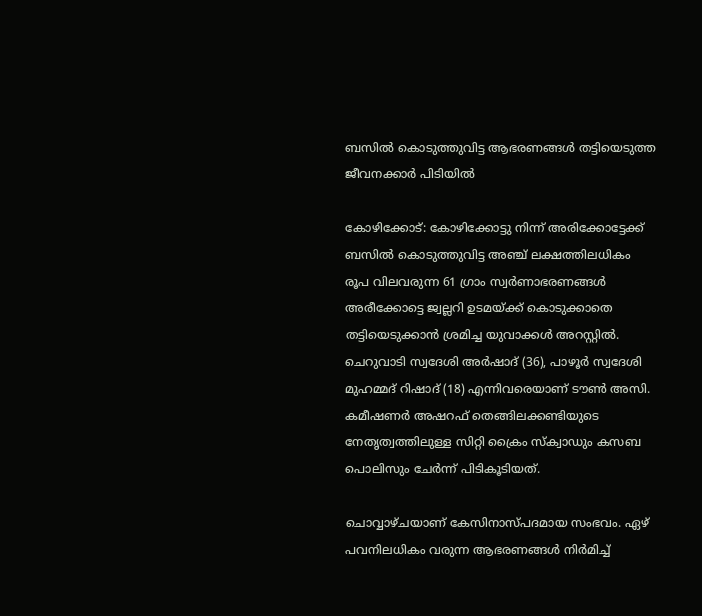ബസില്‍ കൊടുത്തുവിട്ട ആഭരണങ്ങള്‍ തട്ടിയെടുത്ത ജീവനക്കാര്‍ പിടിയില്‍

കോഴിക്കോട്: കോഴിക്കോട്ടു നിന്ന് അരിക്കോട്ടേക്ക് ബസില്‍ കൊടുത്തുവിട്ട അഞ്ച് ലക്ഷത്തിലധികം രൂപ വിലവരുന്ന 61 ഗ്രാം സ്വര്‍ണാഭരണങ്ങള്‍ അരീക്കോട്ടെ ജ്വല്ലറി ഉടമയ്ക്ക് കൊടുക്കാതെ തട്ടിയെടുക്കാന്‍ ശ്രമിച്ച യുവാക്കള്‍ അറസ്റ്റില്‍. ചെറുവാടി സ്വദേശി അര്‍ഷാദ് (36), പാഴൂര്‍ സ്വദേശി മുഹമ്മദ് റിഷാദ് (18) എന്നിവരെയാണ് ടൗണ്‍ അസി. കമീഷണര്‍ അഷറഫ് തെങ്ങിലക്കണ്ടിയുടെ നേതൃത്വത്തിലുള്ള സിറ്റി ക്രൈം സ്‌ക്വാഡും കസബ പൊലിസും ചേര്‍ന്ന് പിടികൂടിയത്.

ചൊവ്വാഴ്ചയാണ് കേസിനാസ്പദമായ സംഭവം. ഏഴ് പവനിലധികം വരുന്ന ആഭരണങ്ങള്‍ നിര്‍മിച്ച്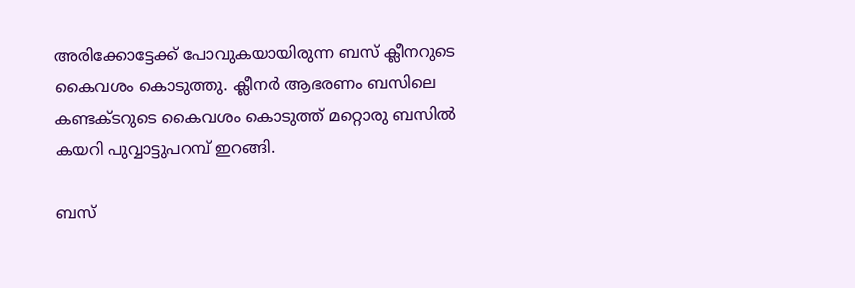അരിക്കോട്ടേക്ക് പോവുകയായിരുന്ന ബസ് ക്ലീനറുടെ കൈവശം കൊടുത്തു. ക്ലീനര്‍ ആഭരണം ബസിലെ കണ്ടക്ടറുടെ കൈവശം കൊടുത്ത് മറ്റൊരു ബസില്‍ കയറി പുവ്വാട്ടുപറമ്പ് ഇറങ്ങി.

ബസ്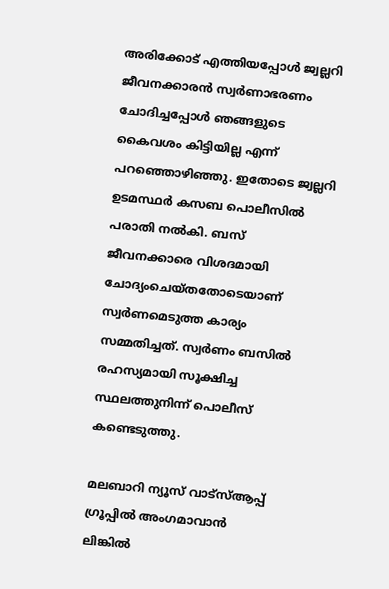അരിക്കോട് എത്തിയപ്പോള്‍ ജ്വല്ലറി ജീവനക്കാരന്‍ സ്വര്‍ണാഭരണം ചോദിച്ചപ്പോള്‍ ഞങ്ങളുടെ കൈവശം കിട്ടിയില്ല എന്ന് പറഞ്ഞൊഴിഞ്ഞു. ഇതോടെ ജ്വല്ലറി ഉടമസ്ഥര്‍ കസബ പൊലീസില്‍ പരാതി നല്‍കി. ബസ് ജീവനക്കാരെ വിശദമായി ചോദ്യംചെയ്തതോടെയാണ് സ്വര്‍ണമെടുത്ത കാര്യം സമ്മതിച്ചത്. സ്വര്‍ണം ബസില്‍ രഹസ്യമായി സൂക്ഷിച്ച സ്ഥലത്തുനിന്ന് പൊലീസ് കണ്ടെടുത്തു.

മലബാറി ന്യൂസ് വാട്‌സ്ആപ്പ് ഗ്രൂപ്പില്‍ അംഗമാവാന്‍
ലിങ്കില്‍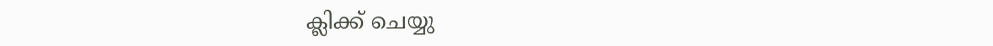ക്ലിക്ക് ചെയ്യു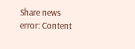Share news
error: Content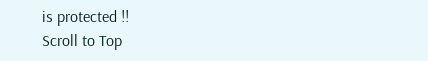is protected !!
Scroll to Top